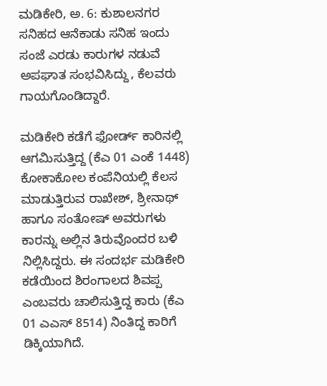ಮಡಿಕೇರಿ, ಅ. 6: ಕುಶಾಲನಗರ ಸನಿಹದ ಆನೆಕಾಡು ಸನಿಹ ಇಂದು ಸಂಜೆ ಎರಡು ಕಾರುಗಳ ನಡುವೆ ಅಪಘಾತ ಸಂಭವಿಸಿದ್ದು, ಕೆಲವರು ಗಾಯಗೊಂಡಿದ್ದಾರೆ.

ಮಡಿಕೇರಿ ಕಡೆಗೆ ಫೋರ್ಡ್ ಕಾರಿನಲ್ಲಿ ಆಗಮಿಸುತ್ತಿದ್ದ (ಕೆಎ 01 ಎಂಕೆ 1448) ಕೋಕಾಕೋಲ ಕಂಪೆನಿಯಲ್ಲಿ ಕೆಲಸ ಮಾಡುತ್ತಿರುವ ರಾಖೇಶ್, ಶ್ರೀನಾಥ್ ಹಾಗೂ ಸಂತೋಷ್ ಅವರುಗಳು ಕಾರನ್ನು ಅಲ್ಲಿನ ತಿರುವೊಂದರ ಬಳಿ ನಿಲ್ಲಿಸಿದ್ದರು. ಈ ಸಂದರ್ಭ ಮಡಿಕೇರಿ ಕಡೆಯಿಂದ ಶಿರಂಗಾಲದ ಶಿವಪ್ಪ ಎಂಬವರು ಚಾಲಿಸುತ್ತಿದ್ದ ಕಾರು (ಕೆಎ 01 ಎಎಸ್ 8514) ನಿಂತಿದ್ದ ಕಾರಿಗೆ ಡಿಕ್ಕಿಯಾಗಿದೆ.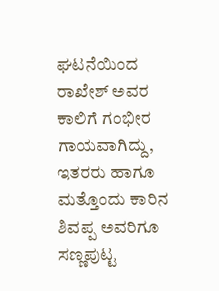ಘಟನೆಯಿಂದ ರಾಖೇಶ್ ಅವರ ಕಾಲಿಗೆ ಗಂಭೀರ ಗಾಯವಾಗಿದ್ದು, ಇತರರು ಹಾಗೂ ಮತ್ತೊಂದು ಕಾರಿನ ಶಿವಪ್ಪ ಅವರಿಗೂ ಸಣ್ಣಪುಟ್ಟ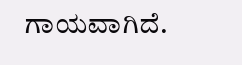ಗಾಯವಾಗಿದೆ.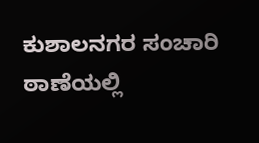ಕುಶಾಲನಗರ ಸಂಚಾರಿ ಠಾಣೆಯಲ್ಲಿ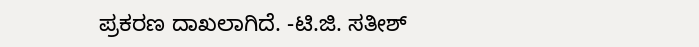ಪ್ರಕರಣ ದಾಖಲಾಗಿದೆ. -ಟಿ.ಜಿ. ಸತೀಶ್